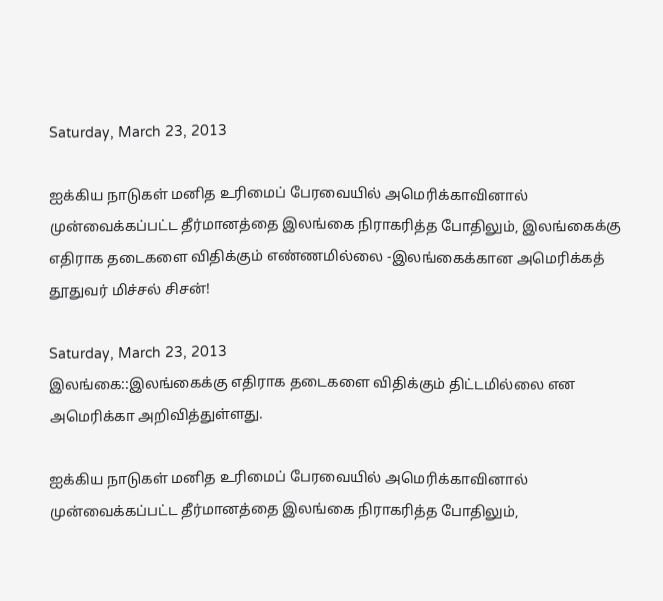Saturday, March 23, 2013

ஐக்கிய நாடுகள் மனித உரிமைப் பேரவையில் அமெரிக்காவினால் முன்வைக்கப்பட்ட தீர்மானத்தை இலங்கை நிராகரித்த போதிலும், இலங்கைக்கு எதிராக தடைகளை விதிக்கும் எண்ணமில்லை -இலங்கைக்கான அமெரிக்கத் தூதுவர் மிச்சல் சிசன்!

Saturday, March 23, 2013
இலங்கை::இலங்கைக்கு எதிராக தடைகளை விதிக்கும் திட்டமில்லை என அமெரிக்கா அறிவித்துள்ளது.

ஐக்கிய நாடுகள் மனித உரிமைப் பேரவையில் அமெரிக்காவினால் முன்வைக்கப்பட்ட தீர்மானத்தை இலங்கை நிராகரித்த போதிலும்,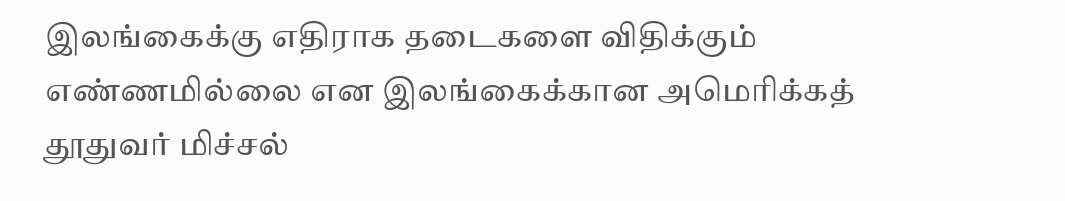இலங்கைக்கு எதிராக தடைகளை விதிக்கும் எண்ணமில்லை என இலங்கைக்கான அமெரிக்கத் தூதுவர் மிச்சல்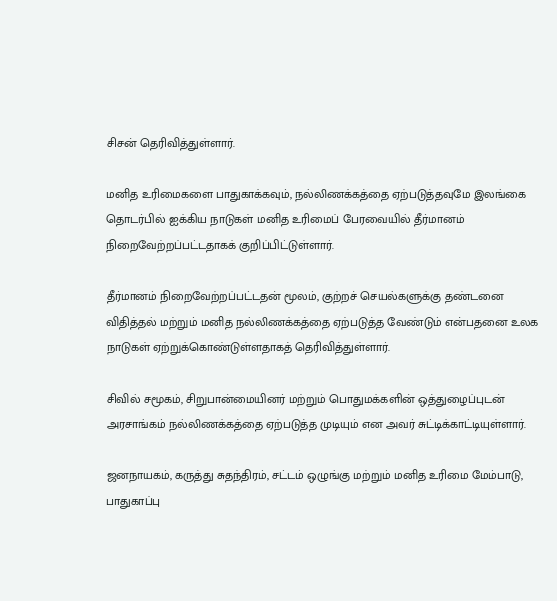சிசன் தெரிவித்துள்ளார்.

மனித உரிமைகளை பாதுகாக்கவும், நல்லிணக்கத்தை ஏற்படுத்தவுமே இலங்கை தொடர்பில் ஐக்கிய நாடுகள் மனித உரிமைப் பேரவையில் தீர்மானம் நிறைவேற்றப்பட்டதாகக் குறிப்பிட்டுள்ளார்.

தீர்மானம் நிறைவேற்றப்பட்டதன் மூலம், குற்றச் செயல்களுக்கு தண்டனை விதித்தல் மற்றும் மனித நல்லிணக்கத்தை ஏற்படுத்த வேண்டும் என்பதனை உலக நாடுகள் ஏற்றுக்கொண்டுள்ளதாகத் தெரிவித்துள்ளார்.

சிவில் சமூகம், சிறுபான்மையினர் மற்றும் பொதுமக்களின் ஒத்துழைப்புடன் அரசாங்கம் நல்லிணக்கத்தை ஏற்படுத்த முடியும் என அவர் சுட்டிக்காட்டியுள்ளார்.

ஜனநாயகம், கருத்து சுதந்திரம், சட்டம் ஒழுங்கு மற்றும் மனித உரிமை மேம்பாடு, பாதுகாப்பு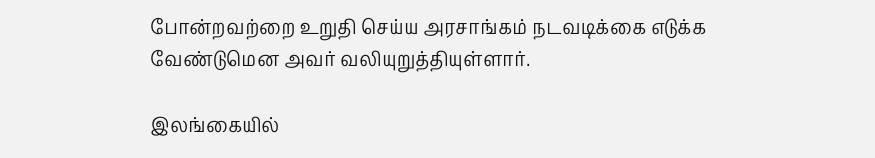போன்றவற்றை உறுதி செய்ய அரசாங்கம் நடவடிக்கை எடுக்க வேண்டுமென அவர் வலியுறுத்தியுள்ளார்.

இலங்கையில்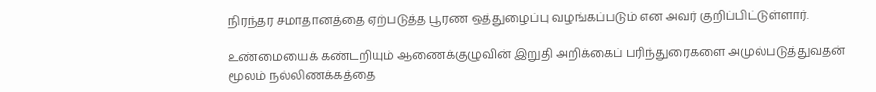நிரந்தர சமாதானத்தை ஏற்படுத்த பூரண ஒத்துழைப்பு வழங்கப்படும் என அவர் குறிப்பிட்டுள்ளார்.

உண்மையைக் கண்டறியும் ஆணைக்குழுவின் இறுதி அறிக்கைப் பரிந்துரைகளை அமுல்படுத்துவதன் மூலம் நல்லிணக்கத்தை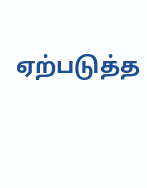ஏற்படுத்த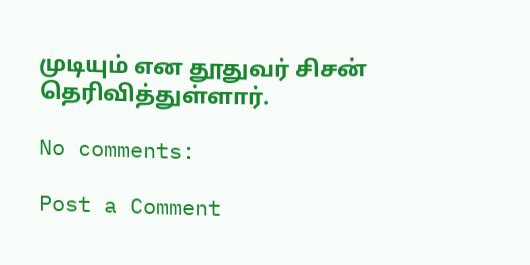முடியும் என தூதுவர் சிசன் தெரிவித்துள்ளார்.

No comments:

Post a Comment